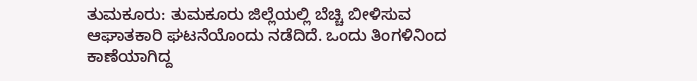ತುಮಕೂರು: ತುಮಕೂರು ಜಿಲ್ಲೆಯಲ್ಲಿ ಬೆಚ್ಚಿ ಬೀಳಿಸುವ ಆಘಾತಕಾರಿ ಘಟನೆಯೊಂದು ನಡೆದಿದೆ. ಒಂದು ತಿಂಗಳಿನಿಂದ ಕಾಣೆಯಾಗಿದ್ದ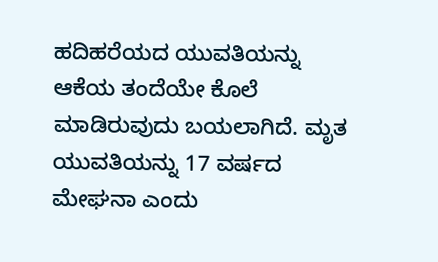ಹದಿಹರೆಯದ ಯುವತಿಯನ್ನು ಆಕೆಯ ತಂದೆಯೇ ಕೊಲೆ ಮಾಡಿರುವುದು ಬಯಲಾಗಿದೆ. ಮೃತ ಯುವತಿಯನ್ನು 17 ವರ್ಷದ ಮೇಘನಾ ಎಂದು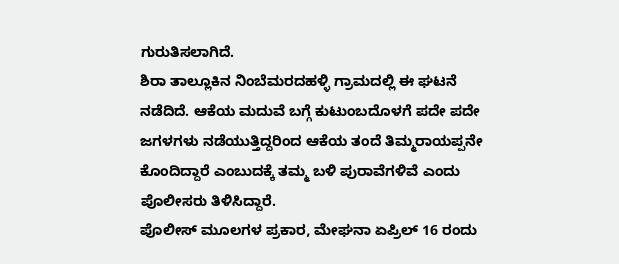ಗುರುತಿಸಲಾಗಿದೆ.
ಶಿರಾ ತಾಲ್ಲೂಕಿನ ನಿಂಬೆಮರದಹಳ್ಳಿ ಗ್ರಾಮದಲ್ಲಿ ಈ ಘಟನೆ ನಡೆದಿದೆ. ಆಕೆಯ ಮದುವೆ ಬಗ್ಗೆ ಕುಟುಂಬದೊಳಗೆ ಪದೇ ಪದೇ ಜಗಳಗಳು ನಡೆಯುತ್ತಿದ್ದರಿಂದ ಆಕೆಯ ತಂದೆ ತಿಮ್ಮರಾಯಪ್ಪನೇ ಕೊಂದಿದ್ದಾರೆ ಎಂಬುದಕ್ಕೆ ತಮ್ಮ ಬಳಿ ಪುರಾವೆಗಳಿವೆ ಎಂದು ಪೊಲೀಸರು ತಿಳಿಸಿದ್ದಾರೆ.
ಪೊಲೀಸ್ ಮೂಲಗಳ ಪ್ರಕಾರ, ಮೇಘನಾ ಏಪ್ರಿಲ್ 16 ರಂದು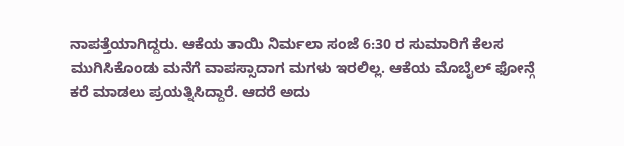ನಾಪತ್ತೆಯಾಗಿದ್ದರು. ಆಕೆಯ ತಾಯಿ ನಿರ್ಮಲಾ ಸಂಜೆ 6:30 ರ ಸುಮಾರಿಗೆ ಕೆಲಸ ಮುಗಿಸಿಕೊಂಡು ಮನೆಗೆ ವಾಪಸ್ಸಾದಾಗ ಮಗಳು ಇರಲಿಲ್ಲ. ಆಕೆಯ ಮೊಬೈಲ್ ಫೋನ್ಗೆ ಕರೆ ಮಾಡಲು ಪ್ರಯತ್ನಿಸಿದ್ದಾರೆ. ಆದರೆ ಅದು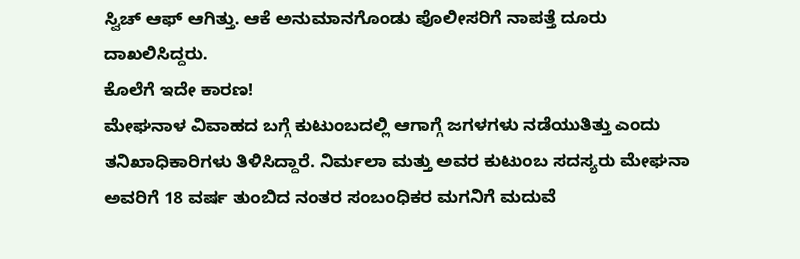ಸ್ವಿಚ್ ಆಫ್ ಆಗಿತ್ತು. ಆಕೆ ಅನುಮಾನಗೊಂಡು ಪೊಲೀಸರಿಗೆ ನಾಪತ್ತೆ ದೂರು ದಾಖಲಿಸಿದ್ದರು.
ಕೊಲೆಗೆ ಇದೇ ಕಾರಣ!
ಮೇಘನಾಳ ವಿವಾಹದ ಬಗ್ಗೆ ಕುಟುಂಬದಲ್ಲಿ ಆಗಾಗ್ಗೆ ಜಗಳಗಳು ನಡೆಯುತಿತ್ತು ಎಂದು ತನಿಖಾಧಿಕಾರಿಗಳು ತಿಳಿಸಿದ್ದಾರೆ. ನಿರ್ಮಲಾ ಮತ್ತು ಅವರ ಕುಟುಂಬ ಸದಸ್ಯರು ಮೇಘನಾ ಅವರಿಗೆ 18 ವರ್ಷ ತುಂಬಿದ ನಂತರ ಸಂಬಂಧಿಕರ ಮಗನಿಗೆ ಮದುವೆ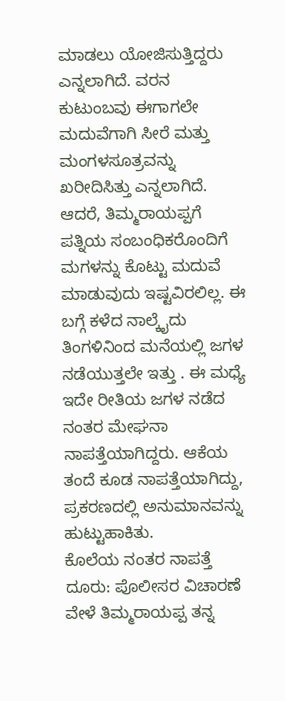ಮಾಡಲು ಯೋಜಿಸುತ್ತಿದ್ದರು ಎನ್ನಲಾಗಿದೆ. ವರನ ಕುಟುಂಬವು ಈಗಾಗಲೇ ಮದುವೆಗಾಗಿ ಸೀರೆ ಮತ್ತು ಮಂಗಳಸೂತ್ರವನ್ನು ಖರೀದಿಸಿತ್ತು ಎನ್ನಲಾಗಿದೆ.
ಆದರೆ, ತಿಮ್ಮರಾಯಪ್ಪಗೆ ಪತ್ನಿಯ ಸಂಬಂಧಿಕರೊಂದಿಗೆ ಮಗಳನ್ನು ಕೊಟ್ಟು ಮದುವೆ ಮಾಡುವುದು ಇಷ್ಟವಿರಲಿಲ್ಲ. ಈ ಬಗ್ಗೆ ಕಳೆದ ನಾಲ್ಕೈದು ತಿಂಗಳಿನಿಂದ ಮನೆಯಲ್ಲಿ ಜಗಳ ನಡೆಯುತ್ತಲೇ ಇತ್ತು . ಈ ಮಧ್ಯೆ ಇದೇ ರೀತಿಯ ಜಗಳ ನಡೆದ ನಂತರ ಮೇಘನಾ ನಾಪತ್ತೆಯಾಗಿದ್ದರು. ಆಕೆಯ ತಂದೆ ಕೂಡ ನಾಪತ್ತೆಯಾಗಿದ್ದು, ಪ್ರಕರಣದಲ್ಲಿ ಅನುಮಾನವನ್ನು ಹುಟ್ಟುಹಾಕಿತು.
ಕೊಲೆಯ ನಂತರ ನಾಪತ್ತೆ ದೂರು: ಪೊಲೀಸರ ವಿಚಾರಣೆ ವೇಳೆ ತಿಮ್ಮರಾಯಪ್ಪ ತನ್ನ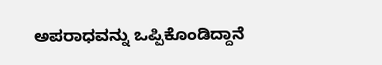ಅಪರಾಧವನ್ನು ಒಪ್ಪಿಕೊಂಡಿದ್ದಾನೆ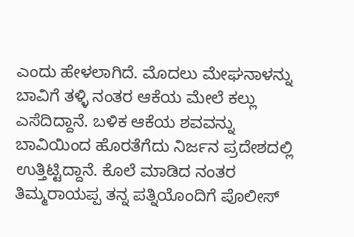ಎಂದು ಹೇಳಲಾಗಿದೆ. ಮೊದಲು ಮೇಘನಾಳನ್ನು ಬಾವಿಗೆ ತಳ್ಳಿ ನಂತರ ಆಕೆಯ ಮೇಲೆ ಕಲ್ಲು ಎಸೆದಿದ್ದಾನೆ. ಬಳಿಕ ಆಕೆಯ ಶವವನ್ನು ಬಾವಿಯಿಂದ ಹೊರತೆಗೆದು ನಿರ್ಜನ ಪ್ರದೇಶದಲ್ಲಿ ಉತ್ತಿಟ್ಟಿದ್ದಾನೆ. ಕೊಲೆ ಮಾಡಿದ ನಂತರ ತಿಮ್ಮರಾಯಪ್ಪ ತನ್ನ ಪತ್ನಿಯೊಂದಿಗೆ ಪೊಲೀಸ್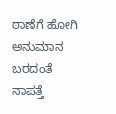ಠಾಣೆಗೆ ಹೋಗಿ ಅನುಮಾನ ಬರದಂತೆ ನಾಪತ್ತೆ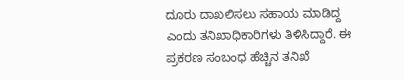ದೂರು ದಾಖಲಿಸಲು ಸಹಾಯ ಮಾಡಿದ್ದ ಎಂದು ತನಿಖಾಧಿಕಾರಿಗಳು ತಿಳಿಸಿದ್ದಾರೆ. ಈ ಪ್ರಕರಣ ಸಂಬಂಧ ಹೆಚ್ಚಿನ ತನಿಖೆ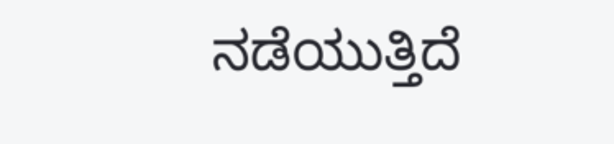ನಡೆಯುತ್ತಿದೆ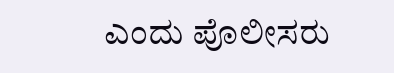ಎಂದು ಪೊಲೀಸರು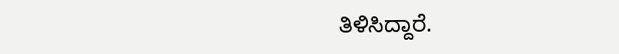ತಿಳಿಸಿದ್ದಾರೆ.